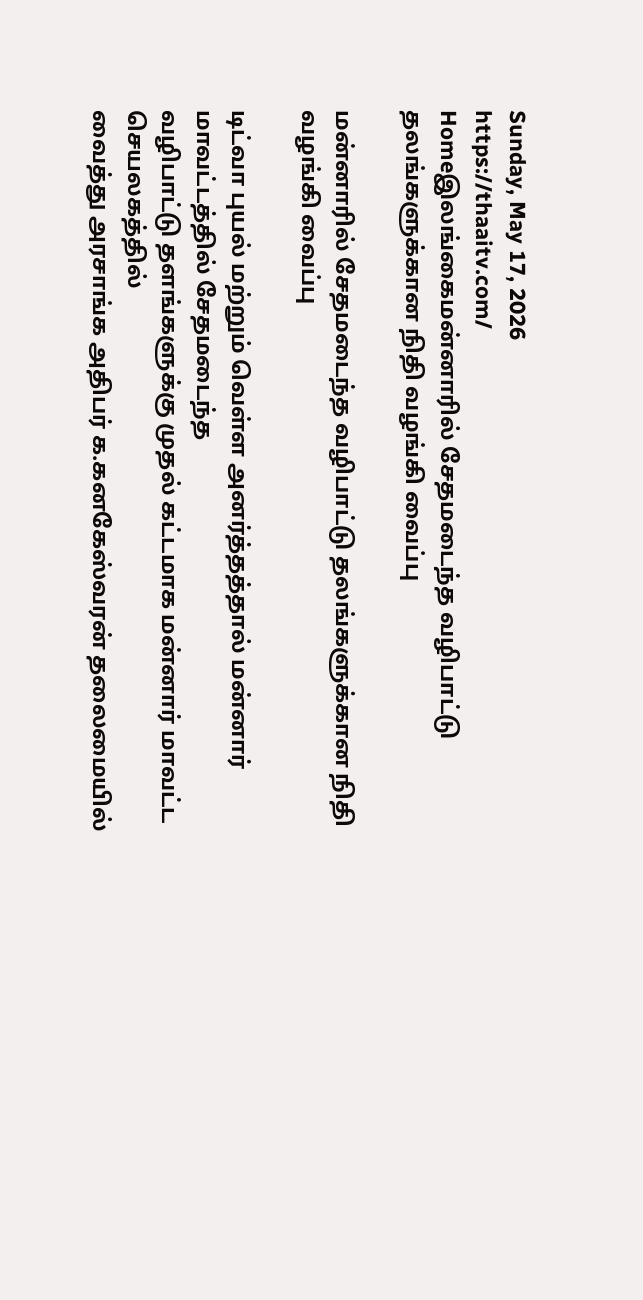Sunday, May 17, 2026
https://thaaitv.com/
Homeஇலங்கைமன்னாரில் சேதமடைந்த வழிபாட்டு தலங்களுக்கான நிதி வழங்கி வைப்பு

மன்னாரில் சேதமடைந்த வழிபாட்டு தலங்களுக்கான நிதி வழங்கி வைப்பு

டிட்வா புயல் மற்றும் வெள்ள அனர்த்தத்தால் மன்னார் மாவட்டத்தில் சேதமடைந்த
வழிபாட்டு தளங்களுக்கு முதல் கட்டமாக மன்னார் மாவட்ட செயலகத்தில்
வைத்து அரசாங்க அதிபர் க.கனகேஸ்வரன் தலைமையில்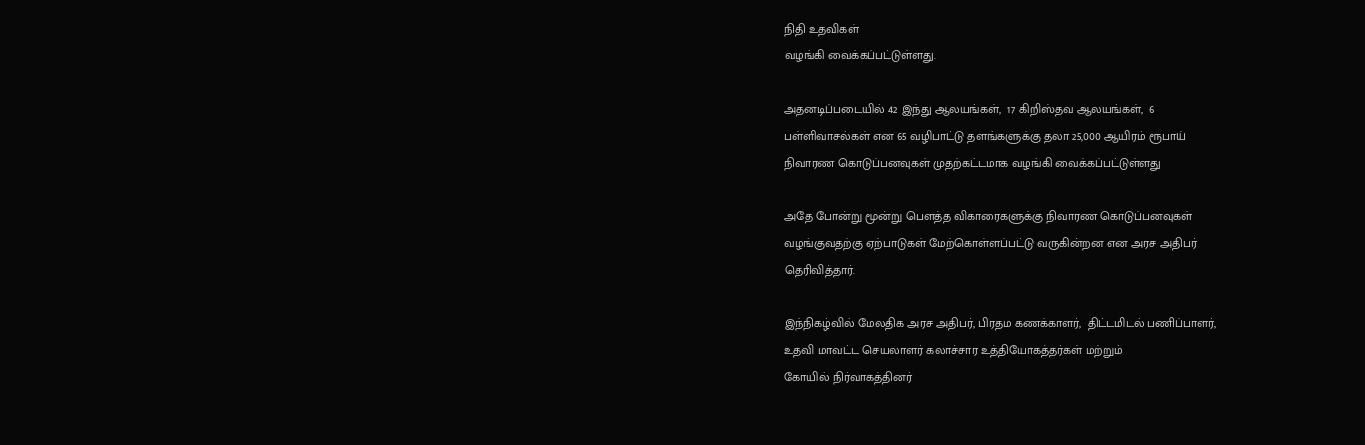நிதி உதவிகள்
வழங்கி வைக்கப்பட்டுள்ளது.

அதனடிப்படையில் 42 இந்து ஆலயங்கள்,  17 கிறிஸ்தவ ஆலயங்கள்,  6
பள்ளிவாசல்கள் என 65 வழிபாட்டு தளங்களுக்கு தலா 25,000 ஆயிரம் ரூபாய்
நிவாரண கொடுப்பனவுகள் முதற்கட்டமாக வழங்கி வைக்கப்பட்டுள்ளது

அதே போன்று மூன்று பௌத்த விகாரைகளுக்கு நிவாரண கொடுப்பனவுகள்
வழங்குவதற்கு ஏற்பாடுகள் மேற்கொள்ளப்பட்டு வருகின்றன என அரச அதிபர்
தெரிவித்தார்.

இந்நிகழ்வில் மேலதிக அரச அதிபர், பிரதம கணக்காளர்,  திட்டமிடல் பணிப்பாளர்,
உதவி மாவட்ட செயலாளர் கலாச்சார உத்தியோகத்தர்கள் மற்றும்
கோயில் நிர்வாகத்தினர்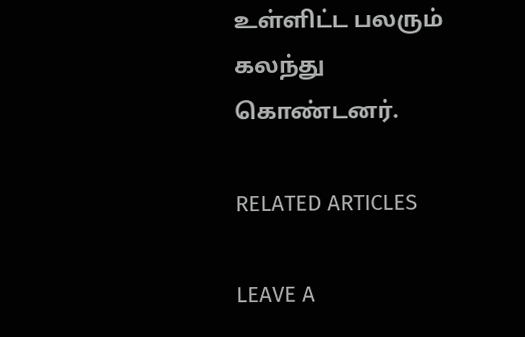உள்ளிட்ட பலரும் கலந்து கொண்டனர்.

RELATED ARTICLES

LEAVE A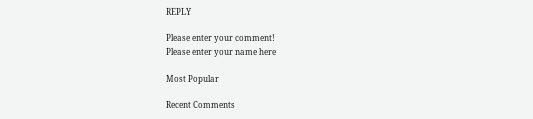REPLY

Please enter your comment!
Please enter your name here

Most Popular

Recent Comments